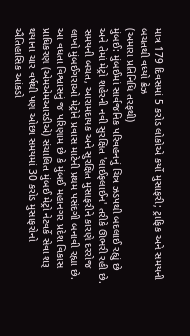માત્ર 179 દિવસમાં 5 કરોડ લોકોએ કર્યો મુસાફરી; ટ્રાફિક અને સમયની બચતથી વધ્યો ક્રેઝ
(અમારા પ્રતિનિધિ તરફથી)
મુંબઈ: મુંબઈમાં સાર્વજનિક પરિવહનનું ચિત્ર ઝડપથી બદલાઈ રહ્યું છે અને તેમાં મેટ્રો શહેરની નવી સુરક્ષિત 'લાઈફલાઈન' તરીકે ઊભરી રહી છે. સમયની બચત, આરામદાયક અને સુરક્ષિત મુસાફરીને કારણે દરરોજ લાખો મુંબઈગરાઓ મેટ્રોને પ્રવાસ માટેની પ્રથમ પસંદગી બનાવી રહ્યા છે. આ વધતા વિશ્વાસનું જ પરિણામ છે કે મુંબઈ મહાનગર પ્રદેશ વિકાસ પ્રાધિકરણ (એમએમઆરડીએ) સંચાલિત મુંબઈ મેટ્રો નેટવર્કે સેવા શરૂ થયાના ચાર વર્ષથી પણ ઓછા સમયમાં 30 કરોડ મુસાફરોનો ઐતિહાસિક આંકડો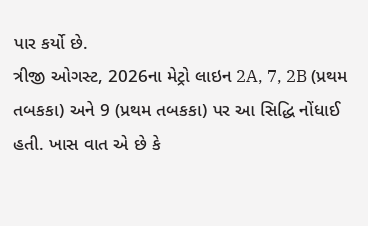પાર કર્યો છે.
ત્રીજી ઓગસ્ટ, 2026ના મેટ્રો લાઇન 2A, 7, 2B (પ્રથમ તબકકા) અને 9 (પ્રથમ તબકકા) પર આ સિદ્ધિ નોંધાઈ હતી. ખાસ વાત એ છે કે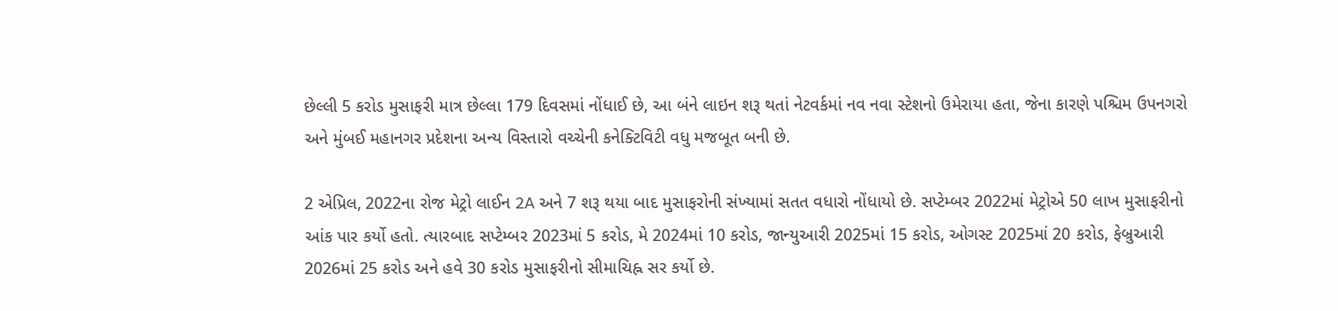છેલ્લી 5 કરોડ મુસાફરી માત્ર છેલ્લા 179 દિવસમાં નોંધાઈ છે, આ બંને લાઇન શરૂ થતાં નેટવર્કમાં નવ નવા સ્ટેશનો ઉમેરાયા હતા, જેના કારણે પશ્ચિમ ઉપનગરો અને મુંબઈ મહાનગર પ્રદેશના અન્ય વિસ્તારો વચ્ચેની કનેક્ટિવિટી વધુ મજબૂત બની છે.

2 એપ્રિલ, 2022ના રોજ મેટ્રો લાઈન 2A અને 7 શરૂ થયા બાદ મુસાફરોની સંખ્યામાં સતત વધારો નોંધાયો છે. સપ્ટેમ્બર 2022માં મેટ્રોએ 50 લાખ મુસાફરીનો આંક પાર કર્યો હતો. ત્યારબાદ સપ્ટેમ્બર 2023માં 5 કરોડ, મે 2024માં 10 કરોડ, જાન્યુઆરી 2025માં 15 કરોડ, ઓગસ્ટ 2025માં 20 કરોડ, ફેબ્રુઆરી 2026માં 25 કરોડ અને હવે 30 કરોડ મુસાફરીનો સીમાચિહ્ન સર કર્યો છે.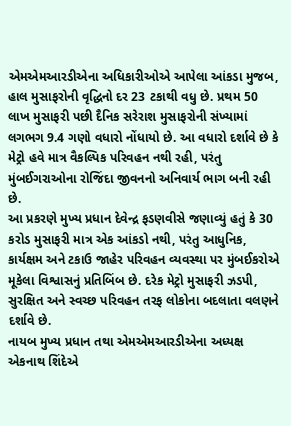એમએમઆરડીએના અધિકારીઓએ આપેલા આંકડા મુજબ, હાલ મુસાફરોની વૃદ્ધિનો દર 23 ટકાથી વધુ છે. પ્રથમ 50 લાખ મુસાફરી પછી દૈનિક સરેરાશ મુસાફરોની સંખ્યામાં લગભગ 9.4 ગણો વધારો નોંધાયો છે. આ વધારો દર્શાવે છે કે મેટ્રો હવે માત્ર વૈકલ્પિક પરિવહન નથી રહી, પરંતુ મુંબઈગરાઓના રોજિંદા જીવનનો અનિવાર્ય ભાગ બની રહી છે.
આ પ્રકરણે મુખ્ય પ્રધાન દેવેન્દ્ર ફડણવીસે જણાવ્યું હતું કે 30 કરોડ મુસાફરી માત્ર એક આંકડો નથી, પરંતુ આધુનિક, કાર્યક્ષમ અને ટકાઉ જાહેર પરિવહન વ્યવસ્થા પર મુંબઈકરોએ મૂકેલા વિશ્વાસનું પ્રતિબિંબ છે. દરેક મેટ્રો મુસાફરી ઝડપી, સુરક્ષિત અને સ્વચ્છ પરિવહન તરફ લોકોના બદલાતા વલણને દર્શાવે છે.
નાયબ મુખ્ય પ્રધાન તથા એમએમઆરડીએના અધ્યક્ષ એકનાથ શિંદેએ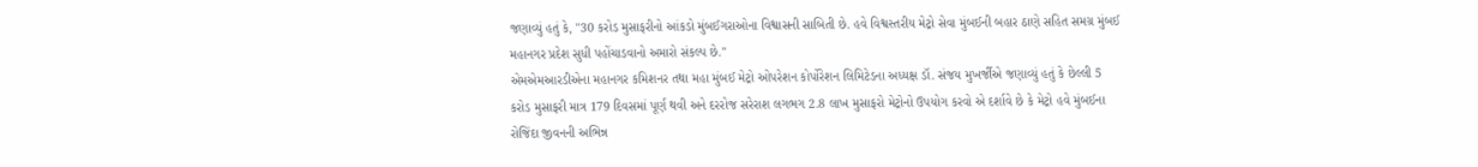જણાવ્યું હતું કે, "30 કરોડ મુસાફરીનો આંકડો મુંબઈગરાઓના વિશ્વાસની સાબિતી છે. હવે વિશ્વસ્તરીય મેટ્રો સેવા મુંબઈની બહાર ઠાણે સહિત સમગ્ર મુંબઈ મહાનગર પ્રદેશ સુધી પહોંચાડવાનો અમારો સંકલ્પ છે."
એમએમઆરડીએના મહાનગર કમિશનર તથા મહા મુંબઈ મેટ્રો ઓપરેશન કોર્પોરેશન લિમિટેડના અધ્યક્ષ ડૉ. સંજય મુખર્જીએ જણાવ્યું હતું કે છેલ્લી 5 કરોડ મુસાફરી માત્ર 179 દિવસમાં પૂર્ણ થવી અને દરરોજ સરેરાશ લગભગ 2.8 લાખ મુસાફરો મેટ્રોનો ઉપયોગ કરવો એ દર્શાવે છે કે મેટ્રો હવે મુંબઈના રોજિંદા જીવનની અભિન્ન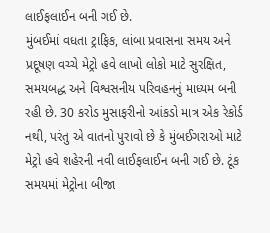લાઈફલાઈન બની ગઈ છે.
મુંબઈમાં વધતા ટ્રાફિક, લાંબા પ્રવાસના સમય અને પ્રદૂષણ વચ્ચે મેટ્રો હવે લાખો લોકો માટે સુરક્ષિત, સમયબદ્ધ અને વિશ્વસનીય પરિવહનનું માધ્યમ બની રહી છે. 30 કરોડ મુસાફરીનો આંકડો માત્ર એક રેકોર્ડ નથી, પરંતુ એ વાતનો પુરાવો છે કે મુંબઈગરાઓ માટે મેટ્રો હવે શહેરની નવી લાઈફલાઈન બની ગઈ છે. ટૂંક સમયમાં મેટ્રોના બીજા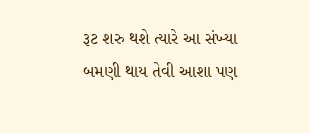રૂટ શરુ થશે ત્યારે આ સંખ્યા બમણી થાય તેવી આશા પણ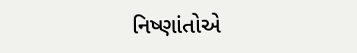નિષ્ણાંતોએ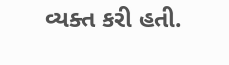વ્યક્ત કરી હતી.